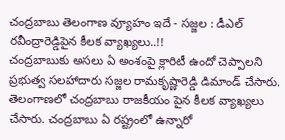చంద్రబాబు తెలంగాణ వ్యూహం ఇదే - సజ్జల : డీఎల్ రవీంద్రారెడ్డిపైన కీలక వ్యాఖ్యలు..!!
చంద్రబాబుకు అసలు ఏ అంశంపై క్లారిటీ ఉందో చెప్పాలని ప్రభుత్వ సలహాదారు సజ్జల రామకృష్ణారెడ్డి డిమాండ్ చేసారు. తెలంగాణలో చంద్రబాబు రాజకీయం పైన కీలక వ్యాఖ్యలు చేసారు. చంద్రబాబు ఏ రష్ట్రంలో ఉన్నారో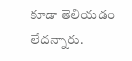కూడా తెలియడం లేదన్నారు.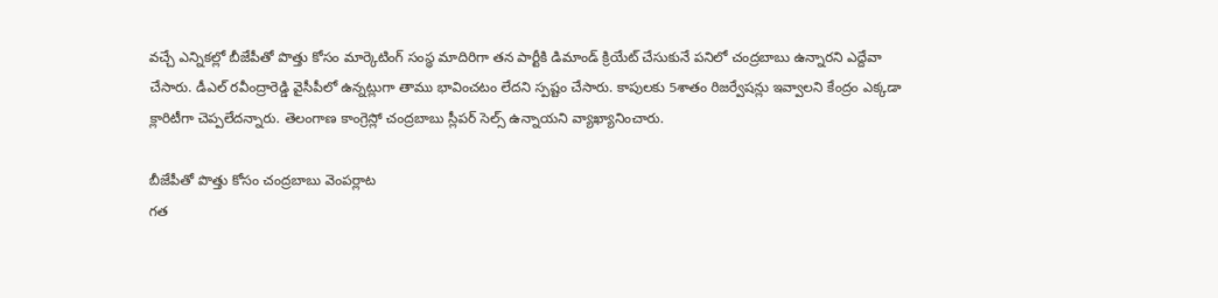వచ్చే ఎన్నికల్లో బీజేపీతో పొత్తు కోసం మార్కెటింగ్ సంస్థ మాదిరిగా తన పార్టీకి డిమాండ్ క్రియేట్ చేసుకునే పనిలో చంద్రబాబు ఉన్నారని ఎద్దేవా చేసారు. డీఎల్ రవీంద్రారెడ్డి వైసీపీలో ఉన్నట్లుగా తాము భావించటం లేదని స్పష్టం చేసారు. కాపులకు 5శాతం రిజర్వేషన్లు ఇవ్వాలని కేంద్రం ఎక్కడా క్లారిటీగా చెప్పలేదన్నారు. తెలంగాణ కాంగ్రెస్లో చంద్రబాబు స్లీపర్ సెల్స్ ఉన్నాయని వ్యాఖ్యానించారు.

బీజేపీతో పొత్తు కోసం చంద్రబాబు వెంపర్లాట
గత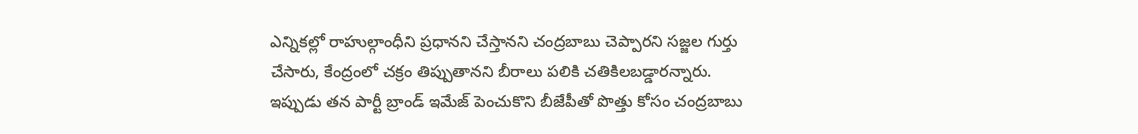ఎన్నికల్లో రాహుల్గాంధీని ప్రధానని చేస్తానని చంద్రబాబు చెప్పారని సజ్జల గుర్తు చేసారు, కేంద్రంలో చక్రం తిప్పుతానని బీరాలు పలికి చతికిలబడ్డారన్నారు. ఇప్పుడు తన పార్టీ బ్రాండ్ ఇమేజ్ పెంచుకొని బీజేపీతో పొత్తు కోసం చంద్రబాబు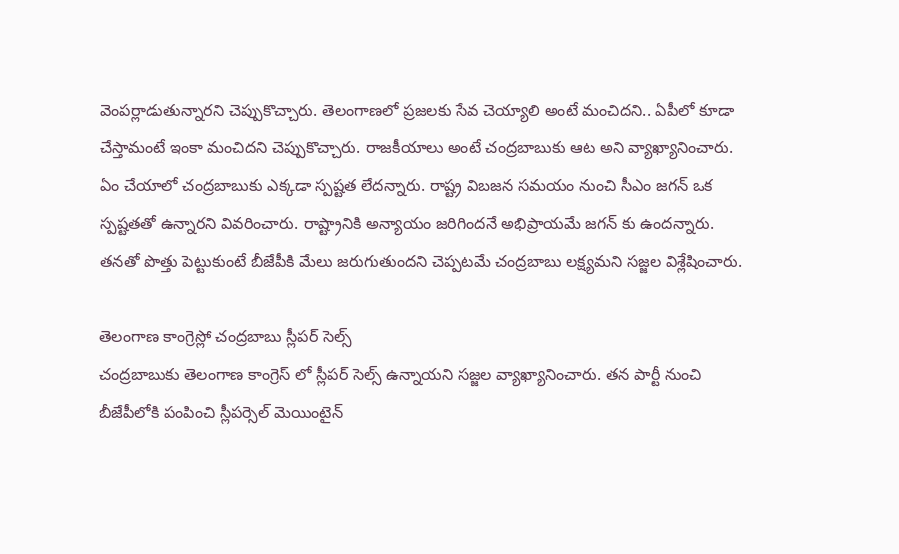వెంపర్లాడుతున్నారని చెప్పుకొచ్చారు. తెలంగాణలో ప్రజలకు సేవ చెయ్యాలి అంటే మంచిదని.. ఏపీలో కూడా చేస్తామంటే ఇంకా మంచిదని చెప్పుకొచ్చారు. రాజకీయాలు అంటే చంద్రబాబుకు ఆట అని వ్యాఖ్యానించారు. ఏం చేయాలో చంద్రబాబుకు ఎక్కడా స్పష్టత లేదన్నారు. రాష్ట్ర విబజన సమయం నుంచి సీఎం జగన్ ఒక స్పష్టతతో ఉన్నారని వివరించారు. రాష్ట్రానికి అన్యాయం జరిగిందనే అభిప్రాయమే జగన్ కు ఉందన్నారు. తనతో పొత్తు పెట్టుకుంటే బీజేపీకి మేలు జరుగుతుందని చెప్పటమే చంద్రబాబు లక్ష్యమని సజ్జల విశ్లేషించారు.

తెలంగాణ కాంగ్రెస్లో చంద్రబాబు స్లీపర్ సెల్స్
చంద్రబాబుకు తెలంగాణ కాంగ్రెస్ లో స్లీపర్ సెల్స్ ఉన్నాయని సజ్జల వ్యాఖ్యానించారు. తన పార్టీ నుంచి బీజేపీలోకి పంపించి స్లీపర్సెల్ మెయింటైన్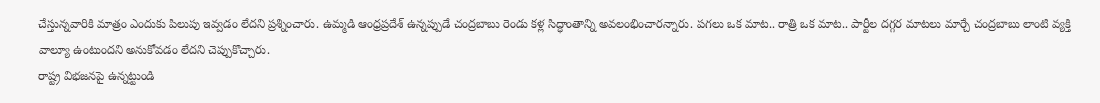చేస్తున్నవారికి మాత్రం ఎందుకు పిలుపు ఇవ్వడం లేదని ప్రశ్నించారు. ఉమ్మడి ఆంధ్రప్రదేశ్ ఉన్నప్పుడే చంద్రబాబు రెండు కళ్ల సిద్ధాంతాన్ని అవలంభించారన్నారు. పగలు ఒక మాట.. రాత్రి ఒక మాట.. పార్టీల దగ్గర మాటలు మార్చే చంద్రబాబు లాంటి వ్యక్తి వాల్యూ ఉంటుందని అనుకోవడం లేదని చెప్పుకొచ్చారు.
రాష్ట్ర విభజనపై ఉన్నట్టుండి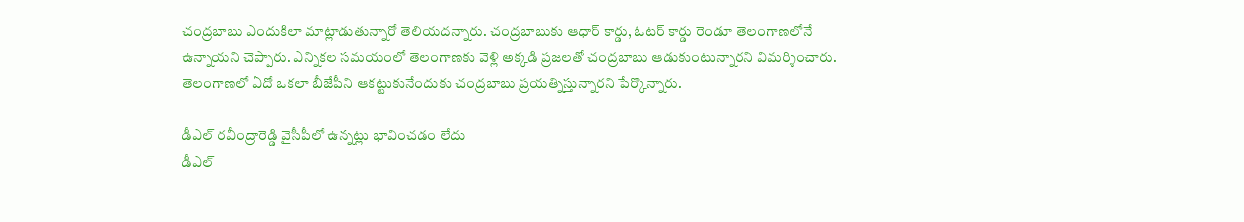చంద్రబాబు ఎందుకిలా మాట్లాడుతున్నారో తెలియదన్నారు. చంద్రబాబుకు ఆధార్ కార్డు, ఓటర్ కార్డు రెండూ తెలంగాణలోనే ఉన్నాయని చెప్పారు. ఎన్నికల సమయంలో తెలంగాణకు వెళ్లి అక్కడి ప్రజలతో చంద్రబాబు ఆడుకుంటున్నారని విమర్శించారు. తెలంగాణలో ఏదో ఒకలా బీజేపీని ఆకట్టుకునేందుకు చంద్రబాబు ప్రయత్నిస్తున్నారని పేర్కొన్నారు.

డీఎల్ రవీంద్రారెడ్డి వైసీపీలో ఉన్నట్లు భావించడం లేదు
డీఎల్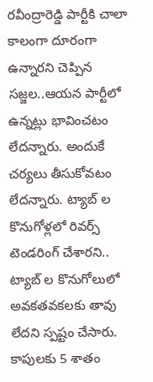రవీంద్రారెడ్డి పార్టీకి చాలా కాలంగా దూరంగా ఉన్నారని చెప్పిన సజ్జల..ఆయన పార్టీలో ఉన్నట్లు భావించటం లేదన్నారు. అందుకే చర్యలు తీసుకోవటం లేదన్నారు. ట్యాబ్ ల కొనుగోళ్లలో రివర్స్ టెండరింగ్ చేశారని.. ట్యాబ్ ల కొనుగోలులో అవకతవకలకు తావు లేదని స్పష్టం చేసారు. కాపులకు 5 శాతం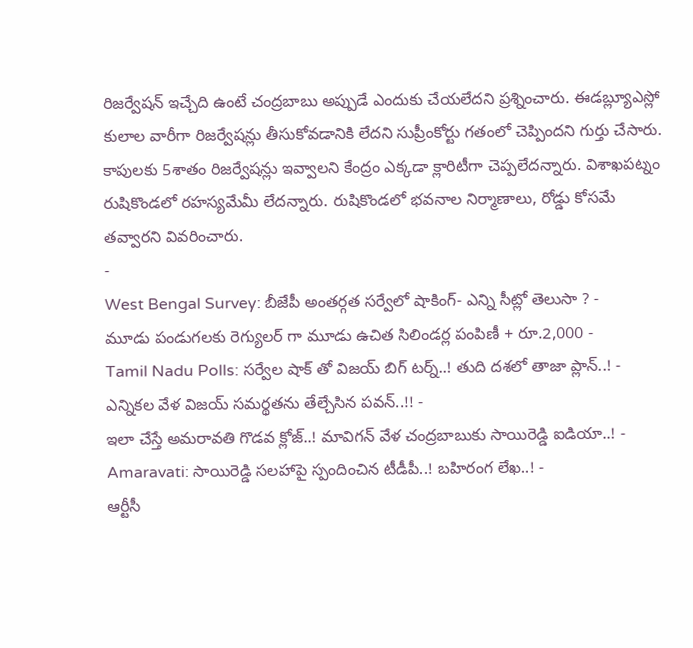రిజర్వేషన్ ఇచ్చేది ఉంటే చంద్రబాబు అప్పుడే ఎందుకు చేయలేదని ప్రశ్నించారు. ఈడబ్ల్యూఎస్లో కులాల వారీగా రిజర్వేషన్లు తీసుకోవడానికి లేదని సుప్రీంకోర్టు గతంలో చెప్పిందని గుర్తు చేసారు. కాపులకు 5శాతం రిజర్వేషన్లు ఇవ్వాలని కేంద్రం ఎక్కడా క్లారిటీగా చెప్పలేదన్నారు. విశాఖపట్నం రుషికొండలో రహస్యమేమీ లేదన్నారు. రుషికొండలో భవనాల నిర్మాణాలు, రోడ్డు కోసమే తవ్వారని వివరించారు.
-
West Bengal Survey: బీజేపీ అంతర్గత సర్వేలో షాకింగ్- ఎన్ని సీట్లో తెలుసా ? -
మూడు పండుగలకు రెగ్యులర్ గా మూడు ఉచిత సిలిండర్ల పంపిణీ + రూ.2,000 -
Tamil Nadu Polls: సర్వేల షాక్ తో విజయ్ బిగ్ టర్న్..! తుది దశలో తాజా ప్లాన్..! -
ఎన్నికల వేళ విజయ్ సమర్థతను తేల్చేసిన పవన్..!! -
ఇలా చేస్తే అమరావతి గొడవ క్లోజ్..! మావిగన్ వేళ చంద్రబాబుకు సాయిరెడ్డి ఐడియా..! -
Amaravati: సాయిరెడ్డి సలహాపై స్పందించిన టీడీపీ..! బహిరంగ లేఖ..! -
ఆర్టీసీ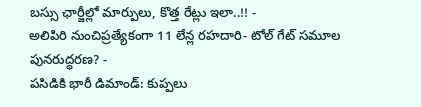బస్సు ఛార్జీల్లో మార్పులు, కొత్త రేట్లు ఇలా..!! -
అలిపిరి నుంచిప్రత్యేకంగా 11 లేన్ల రహదారి- టోల్ గేట్ సమూల పునరుద్ధరణ? -
పసిడికి భారీ డిమాండ్: కుప్పలు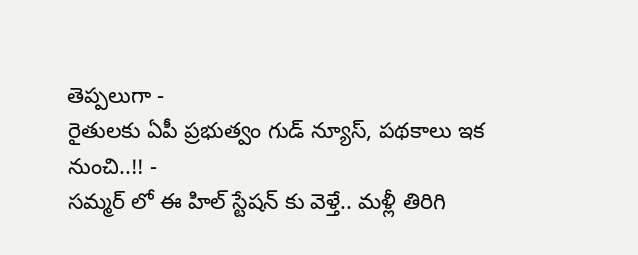తెప్పలుగా -
రైతులకు ఏపీ ప్రభుత్వం గుడ్ న్యూస్, పథకాలు ఇక నుంచి..!! -
సమ్మర్ లో ఈ హిల్ స్టేషన్ కు వెళ్తే.. మళ్లీ తిరిగి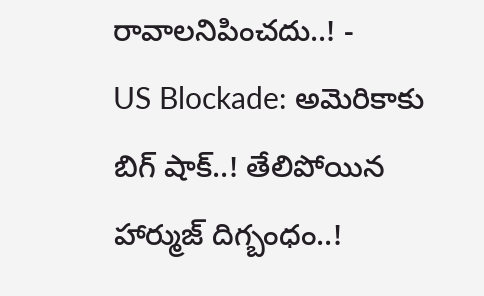రావాలనిపించదు..! -
US Blockade: అమెరికాకు బిగ్ షాక్..! తేలిపోయిన హార్ముజ్ దిగ్బంధం..!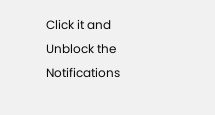Click it and Unblock the Notifications